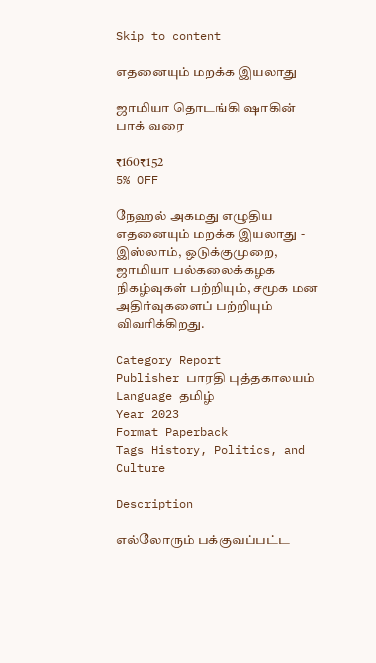Skip to content

எதனையும் மறக்க இயலாது

ஜாமியா தொடங்கி ஷாகின் பாக் வரை

₹160₹152
5% OFF

நேஹல் அகமது எழுதிய எதனையும் மறக்க இயலாது - இஸ்லாம், ஒடுக்குமுறை, ஜாமியா பல்கலைக்கழக நிகழ்வுகள் பற்றியும், சமூக மன அதிர்வுகளைப் பற்றியும் விவரிக்கிறது.

Category Report
Publisher பாரதி புத்தகாலயம்
Language தமிழ்
Year 2023
Format Paperback
Tags History, Politics, and Culture

Description

எல்லோரும் பக்குவப்பட்ட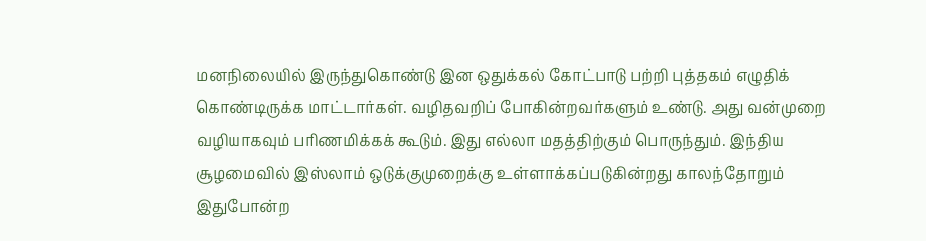மனநிலையில் இருந்துகொண்டு இன ஒதுக்கல் கோட்பாடு பற்றி புத்தகம் எழுதிக் கொண்டிருக்க மாட்டார்கள். வழிதவறிப் போகின்றவர்களும் உண்டு. அது வன்முறை வழியாகவும் பரிணமிக்கக் கூடும். இது எல்லா மதத்திற்கும் பொருந்தும். இந்திய சூழமைவில் இஸ்லாம் ஒடுக்குமுறைக்கு உள்ளாக்கப்படுகின்றது காலந்தோறும் இதுபோன்ற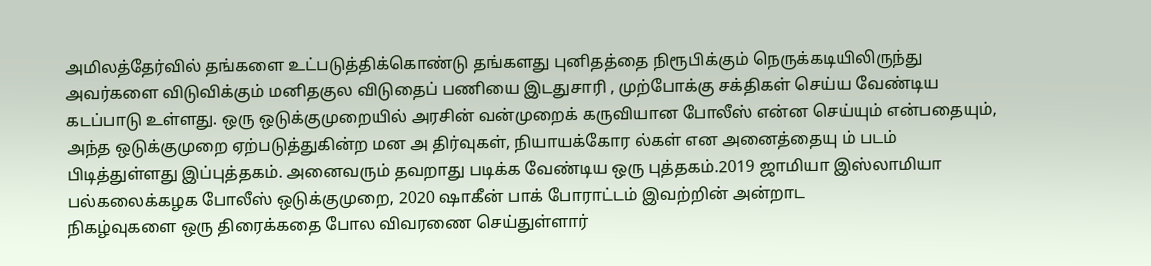அமிலத்தேர்வில் தங்களை உட்படுத்திக்கொண்டு தங்களது புனிதத்தை நிரூபிக்கும் நெருக்கடியிலிருந்து அவர்களை விடுவிக்கும் மனிதகுல விடுதைப் பணியை இடதுசாரி , முற்போக்கு சக்திகள் செய்ய வேண்டிய கடப்பாடு உள்ளது. ஒரு ஒடுக்குமுறையில் அரசின் வன்முறைக் கருவியான போலீஸ் என்ன செய்யும் என்பதையும், அந்த ஒடுக்குமுறை ஏற்படுத்துகின்ற மன அ திர்வுகள், நியாயக்கோர ல்கள் என அனைத்தையு ம் படம் பிடித்துள்ளது இப்புத்தகம். அனைவரும் தவறாது படிக்க வேண்டிய ஒரு புத்தகம்.2019 ஜாமியா இஸ்லாமியா பல்கலைக்கழக போலீஸ் ஒடுக்குமுறை, 2020 ஷாகீன் பாக் போராட்டம் இவற்றின் அன்றாட
நிகழ்வுகளை ஒரு திரைக்கதை போல விவரணை செய்துள்ளார்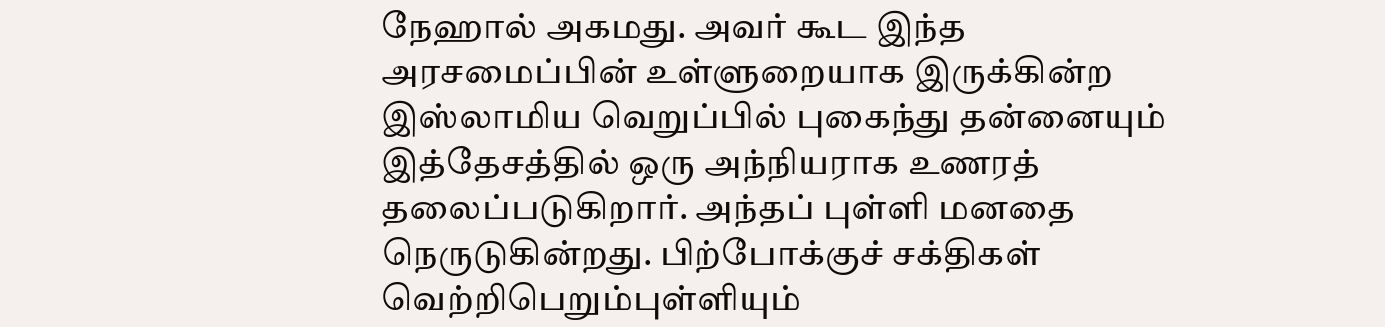நேஹால் அகமது. அவர் கூட இந்த அரசமைப்பின் உள்ளுறையாக இருக்கின்ற இஸ்லாமிய வெறுப்பில் புகைந்து தன்னையும் இத்தேசத்தில் ஒரு அந்நியராக உணரத் தலைப்படுகிறார். அந்தப் புள்ளி மனதை நெருடுகின்றது. பிற்போக்குச் சக்திகள் வெற்றிபெறும்புள்ளியும்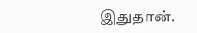இதுதான்.